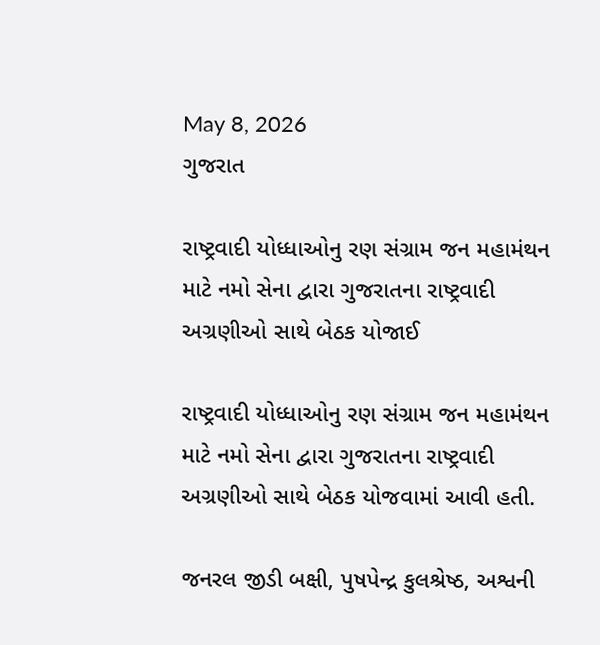May 8, 2026
ગુજરાત

રાષ્ટ્રવાદી યોધ્ધાઓનુ રણ સંગ્રામ જન મહામંથન માટે નમો સેના દ્વારા ગુજરાતના રાષ્ટ્રવાદી અગ્રણીઓ‌ સાથે બેઠક યોજાઈ

રાષ્ટ્રવાદી યોધ્ધાઓનુ રણ સંગ્રામ જન મહામંથન માટે નમો સેના દ્વારા ગુજરાતના રાષ્ટ્રવાદી અગ્રણીઓ‌ સાથે બેઠક યોજવામાં આવી હતી.

જનરલ જીડી બક્ષી, પુષપેન્દ્ર કુલશ્રેષ્ઠ, અશ્વની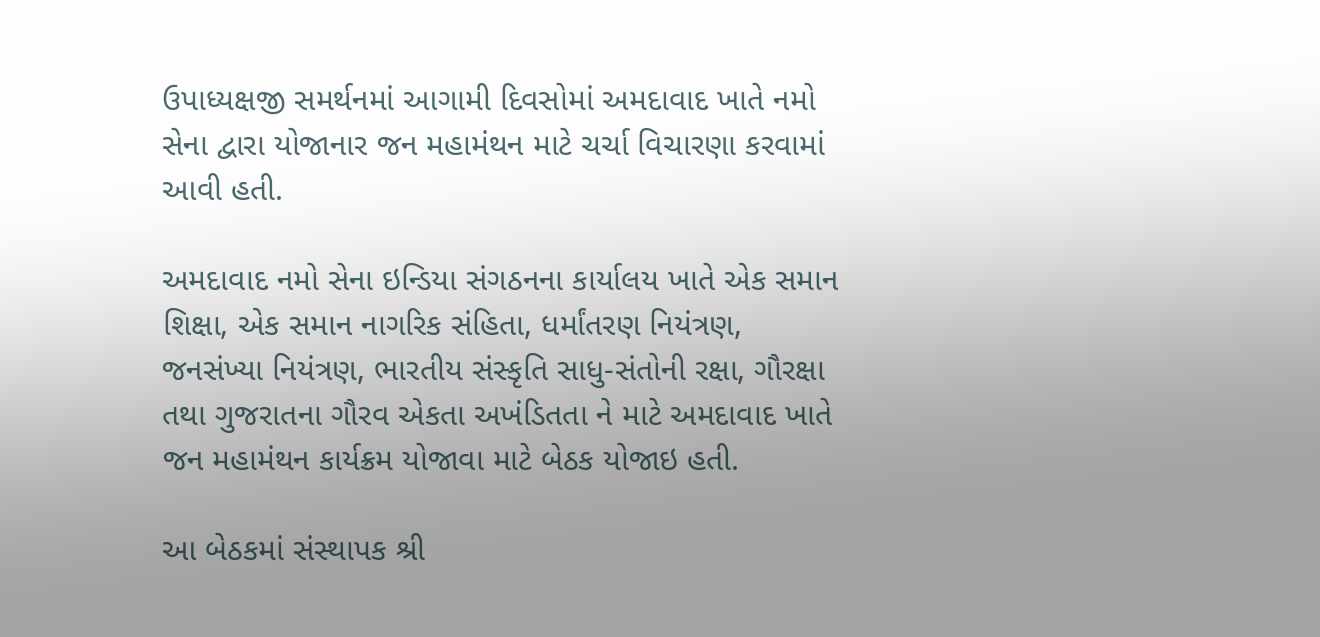ઉપાધ્યક્ષજી સમર્થનમાં આગામી દિવસોમાં અમદાવાદ ખાતે નમો સેના દ્વારા યોજાનાર જન મહામંથન માટે ચર્ચા વિચારણા કરવામાં આવી હતી.

અમદાવાદ નમો સેના ઇન્ડિયા સંગઠનના કાર્યાલય ખાતે એક સમાન શિક્ષા, એક સમાન નાગરિક સંહિતા, ધર્માંતરણ નિયંત્રણ, જનસંખ્યા નિયંત્રણ, ભારતીય સંસ્કૃતિ સાધુ-સંતોની રક્ષા, ગૌરક્ષા તથા ગુજરાતના ગૌરવ એકતા અખંડિતતા ને માટે અમદાવાદ ખાતે જન મહામંથન કાર્યક્રમ યોજાવા માટે બેઠક યોજાઇ હતી.

આ બેઠકમાં સંસ્થાપક શ્રી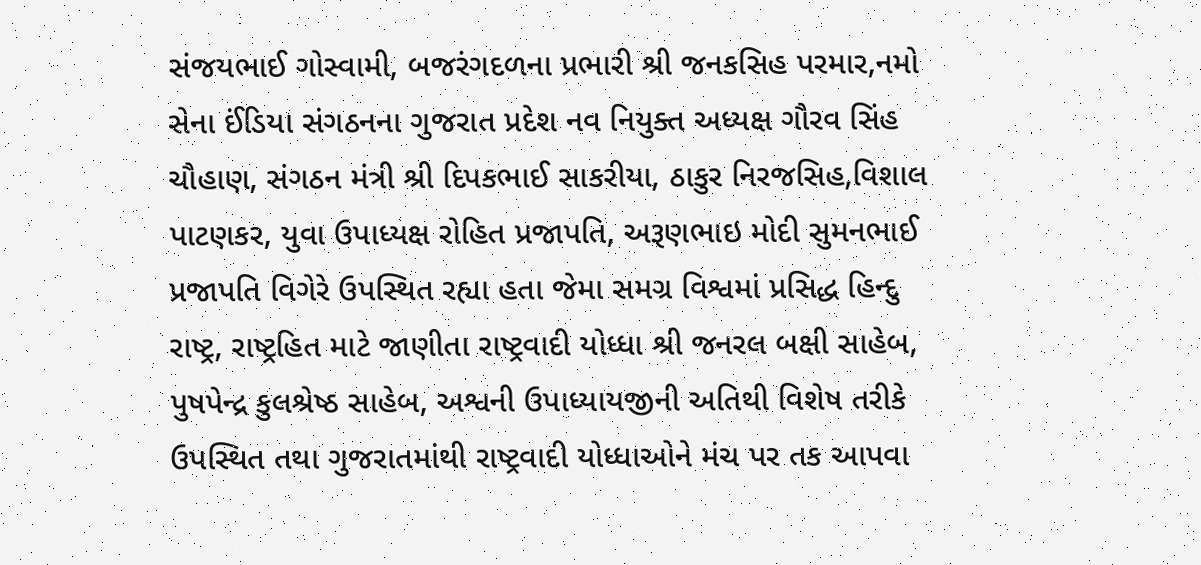સંજયભાઈ ગોસ્વામી, બજરંગદળના પ્રભારી શ્રી જનકસિહ પરમાર,નમો સેના ઈંડિયા સંગઠનના ગુજરાત પ્રદેશ નવ નિયુક્ત અધ્યક્ષ ગૌરવ સિંહ ચૌહાણ, સંગઠન મંત્રી શ્રી દિપકભાઈ સાકરીયા, ઠાકુર નિરજસિહ,વિશાલ પાટણકર, યુવા ઉપાધ્યક્ષ રોહિત પ્રજાપતિ, અરૂણભાઇ મોદી સુમનભાઈ પ્રજાપતિ વિગેરે ઉપસ્થિત રહ્યા હતા જેમા સમગ્ર વિશ્વમાં પ્રસિદ્ધ હિન્દુ રાષ્ટ્ર, રાષ્ટ્રહિત માટે જાણીતા રાષ્ટ્રવાદી યોધ્ધા શ્રી જનરલ બક્ષી સાહેબ, પુષપેન્દ્ર કુલશ્રેષ્ઠ સાહેબ, અશ્વની ઉપાધ્યાયજીની અતિથી વિશેષ તરીકે ઉપસ્થિત તથા ગુજરાતમાંથી રાષ્ટ્રવાદી યોધ્ધાઓને મંચ પર તક આપવા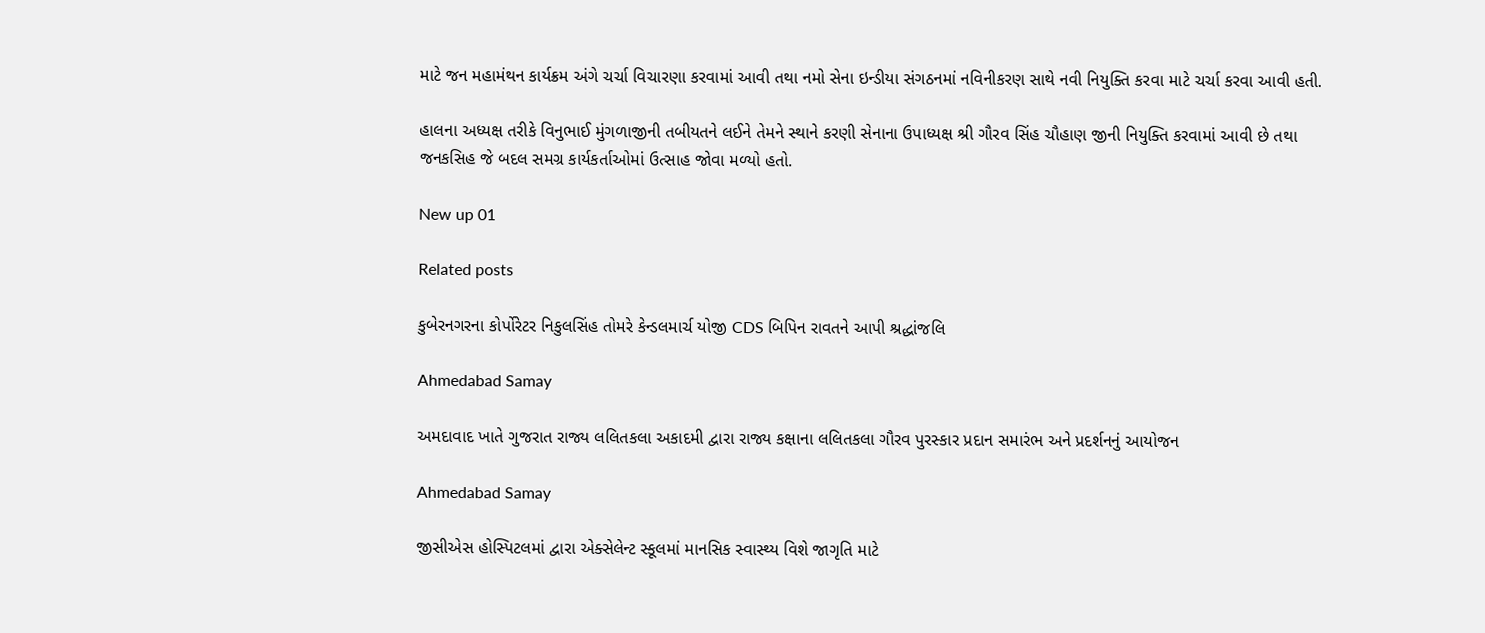માટે જન મહામંથન કાર્યક્રમ અંગે ચર્ચા વિચારણા કરવામાં આવી તથા નમો સેના ઇન્ડીયા સંગઠનમાં નવિનીકરણ સાથે નવી નિયુક્તિ કરવા માટે ચર્ચા કરવા આવી હતી.

હાલના અધ્યક્ષ તરીકે વિનુભાઈ મુંગળાજીની તબીયતને લઈને તેમને સ્થાને કરણી સેનાના ઉપાધ્યક્ષ શ્રી ગૌરવ સિંહ ચૌહાણ જીની નિયુક્તિ કરવામાં આવી છે તથા જનકસિહ જે બદલ સમગ્ર કાર્યકર્તાઓમાં ઉત્સાહ જોવા મળ્યો હતો.

New up 01

Related posts

કુબેરનગરના કોર્પોરેટર નિકુલસિંહ તોમરે કેન્ડલમાર્ચ યોજી CDS બિપિન રાવતને આપી શ્રદ્ધાંજલિ

Ahmedabad Samay

અમદાવાદ ખાતે ગુજરાત રાજ્ય લલિતકલા અકાદમી દ્વારા રાજ્ય કક્ષાના લલિતકલા ગૌરવ પુરસ્કાર પ્રદાન સમારંભ અને પ્રદર્શનનું આયોજન

Ahmedabad Samay

જીસીએસ હોસ્પિટલમાં દ્વારા એક્સેલેન્ટ સ્કૂલમાં માનસિક સ્વાસ્થ્ય વિશે જાગૃતિ માટે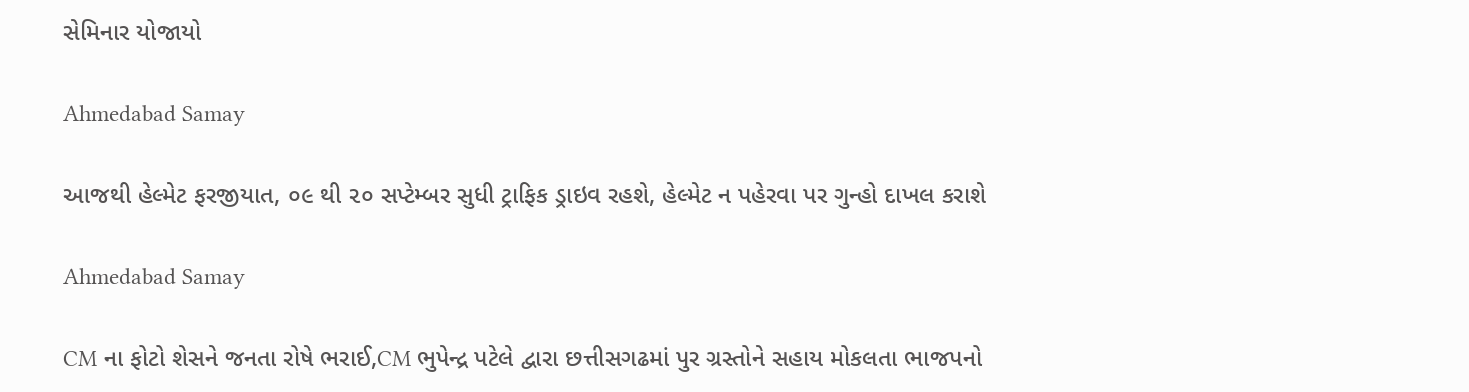સેમિનાર યોજાયો

Ahmedabad Samay

આજથી હેલ્મેટ ફરજીયાત, ૦૯ થી ૨૦ સપ્ટેમ્બર સુધી ટ્રાફિક ડ્રાઇવ રહશે, હેલ્મેટ ન પહેરવા પર ગુન્હો દાખલ કરાશે

Ahmedabad Samay

CM ના ફોટો શેસને જનતા રોષે ભરાઈ,CM ભુપેન્દ્ર પટેલે દ્વારા છત્તીસગઢમાં પુર ગ્રસ્તોને સહાય મોકલતા ભાજપનો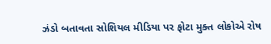ઝંડો બતાવતા સોશિયલ મીડિયા પર ફોટા મુક્ત લોકોએ રોષ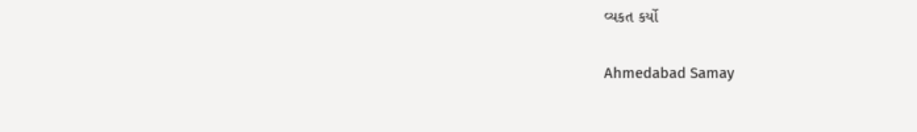વ્યકત કર્યો

Ahmedabad Samay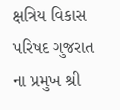ક્ષત્રિય વિકાસ પરિષદ ગુજરાત ના પ્રમુખ શ્રી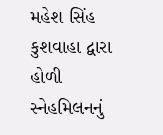મહેશ સિંહ કુશવાહા દ્વારા હોળી સ્નેહમિલનનું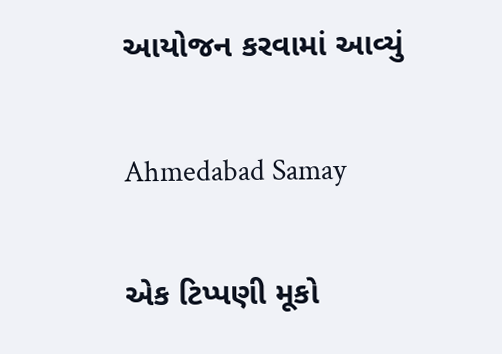આયોજન કરવામાં આવ્યું

Ahmedabad Samay

એક ટિપ્પણી મૂકો